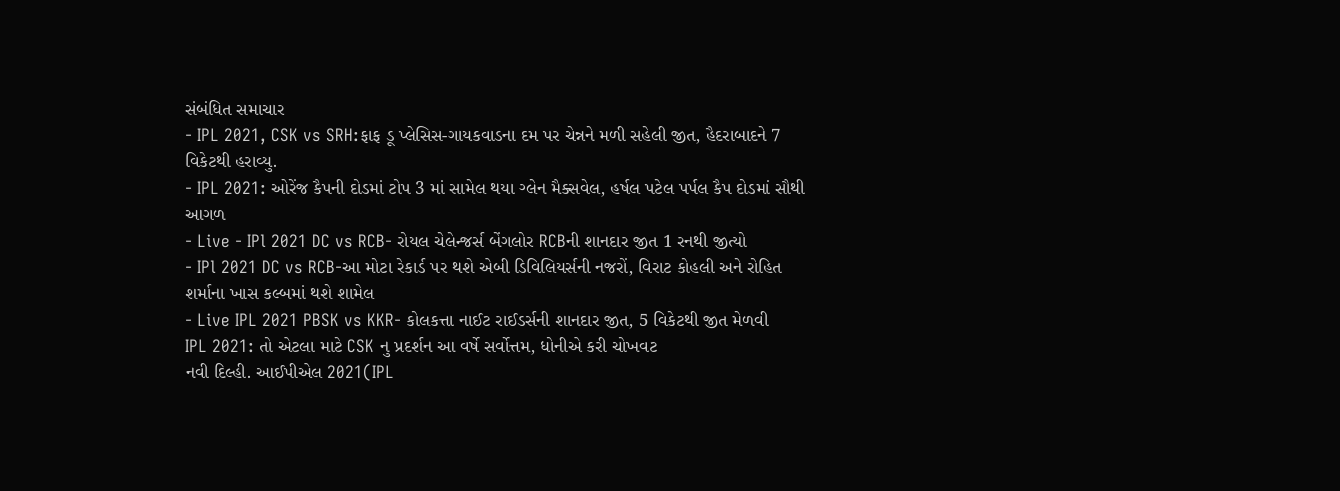સંબંધિત સમાચાર
- IPL 2021, CSK vs SRH:ફાફ ડૂ પ્લેસિસ-ગાયકવાડના દમ પર ચેન્નને મળી સહેલી જીત, હૈદરાબાદને 7 વિકેટથી હરાવ્યુ.
- IPL 2021: ઓરેંજ કૈપની દોડમાં ટોપ 3 માં સામેલ થયા ગ્લેન મૈક્સવેલ, હર્ષલ પટેલ પર્પલ કૈપ દોડમાં સૌથી આગળ
- Live - IPl 2021 DC vs RCB- રોયલ ચેલેન્જર્સ બેંગલોર RCBની શાનદાર જીત 1 રનથી જીત્યો
- IPl 2021 DC vs RCB-આ મોટા રેકાર્ડ પર થશે એબી ડિવિલિયર્સની નજરોં, વિરાટ કોહલી અને રોહિત શર્માના ખાસ કલ્બમાં થશે શામેલ
- Live IPL 2021 PBSK vs KKR- કોલકત્તા નાઈટ રાઈડર્સની શાનદાર જીત, 5 વિકેટથી જીત મેળવી
IPL 2021: તો એટલા માટે CSK નુ પ્રદર્શન આ વર્ષે સર્વોત્તમ, ધોનીએ કરી ચોખવટ
નવી દિલ્હી. આઈપીએલ 2021(IPL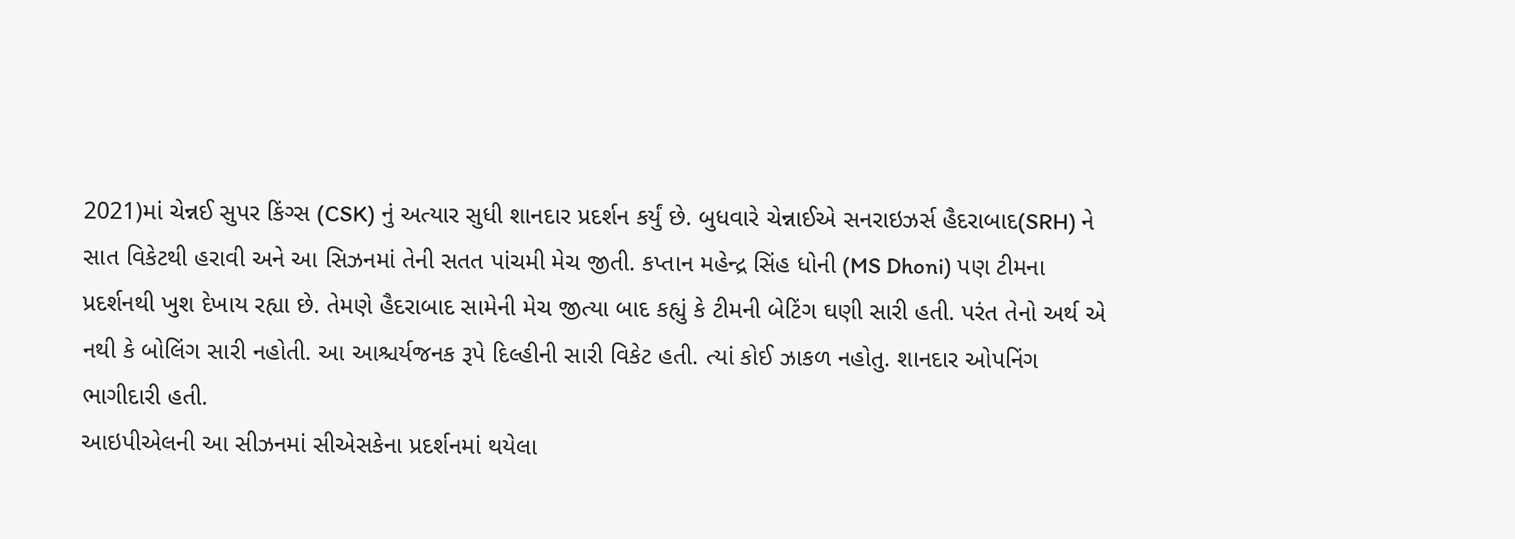2021)માં ચેન્નઈ સુપર કિંગ્સ (CSK) નું અત્યાર સુધી શાનદાર પ્રદર્શન કર્યું છે. બુધવારે ચેન્નાઈએ સનરાઇઝર્સ હૈદરાબાદ(SRH) ને સાત વિકેટથી હરાવી અને આ સિઝનમાં તેની સતત પાંચમી મેચ જીતી. કપ્તાન મહેન્દ્ર સિંહ ધોની (MS Dhoni) પણ ટીમના પ્રદર્શનથી ખુશ દેખાય રહ્યા છે. તેમણે હૈદરાબાદ સામેની મેચ જીત્યા બાદ કહ્યું કે ટીમની બેટિંગ ઘણી સારી હતી. પરંત તેનો અર્થ એ નથી કે બોલિંગ સારી નહોતી. આ આશ્ચર્યજનક રૂપે દિલ્હીની સારી વિકેટ હતી. ત્યાં કોઈ ઝાકળ નહોતુ. શાનદાર ઓપનિંગ ભાગીદારી હતી.
આઇપીએલની આ સીઝનમાં સીએસકેના પ્રદર્શનમાં થયેલા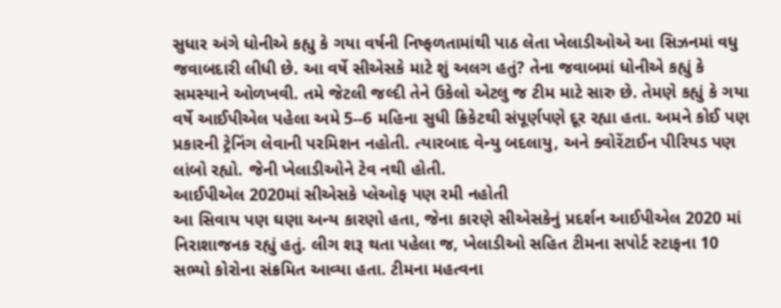સુધાર અંગે ધોનીએ કહ્યુ કે ગયા વર્ષની નિષ્ફળતામાંથી પાઠ લેતા ખેલાડીઓએ આ સિઝનમાં વધુ જવાબદારી લીધી છે. આ વર્ષે સીએસકે માટે શું અલગ હતું? તેના જવાબમાં ધોનીએ કહ્યું કે સમસ્યાને ઓળખવી. તમે જેટલી જલ્દી તેને ઉકેલો એટલુ જ ટીમ માટે સારુ છે. તેમણે કહ્યું કે ગયા વર્ષે આઈપીએલ પહેલા અમે 5--6 મહિના સુધી ક્રિકેટથી સંપૂર્ણપણે દૂર રહ્યા હતા. અમને કોઈ પણ પ્રકારની ટ્રેનિંગ લેવાની પરમિશન નહોતી. ત્યારબાદ વેન્યુ બદલાયુ, અને ક્વોરેંટાઈન પીરિયડ પણ લાંબો રહ્યો. જેની ખેલાડીઓને ટેવ નથી હોતી.
આઈપીએલ 2020માં સીએસકે પ્લેઓફ પણ રમી નહોતી
આ સિવાય પણ ઘણા અન્ય કારણો હતા, જેના કારણે સીએસકેનું પ્રદર્શન આઈપીએલ 2020 માં નિરાશાજનક રહ્યું હતું. લીગ શરૂ થતા પહેલા જ, ખેલાડીઓ સહિત ટીમના સપોર્ટ સ્ટાફના 10 સભ્યો કોરોના સંક્રમિત આવ્યા હતા. ટીમના મહત્વના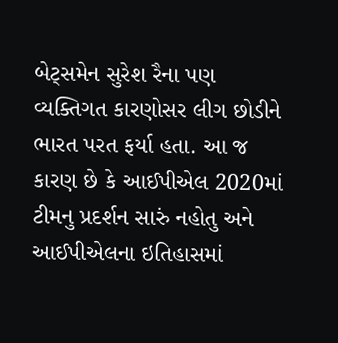બેટ્સમેન સુરેશ રૈના પણ વ્યક્તિગત કારણોસર લીગ છોડીને ભારત પરત ફર્યા હતા. આ જ કારણ છે કે આઈપીએલ 2020માં ટીમનુ પ્રદર્શન સારું નહોતુ અને આઈપીએલના ઇતિહાસમાં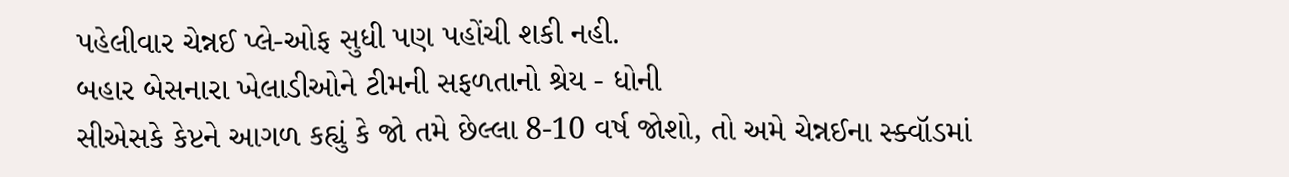પહેલીવાર ચેન્નઈ પ્લે-ઓફ સુધી પણ પહોંચી શકી નહી.
બહાર બેસનારા ખેલાડીઓને ટીમની સફળતાનો શ્રેય - ધોની
સીએસકે કેપ્ટને આગળ કહ્યું કે જો તમે છેલ્લા 8-10 વર્ષ જોશો, તો અમે ચેન્નઈના સ્ક્વૉડમાં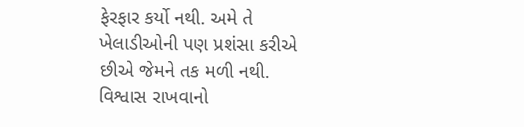ફેરફાર કર્યો નથી. અમે તે ખેલાડીઓની પણ પ્રશંસા કરીએ છીએ જેમને તક મળી નથી. વિશ્વાસ રાખવાનો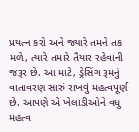પ્રયત્ન કરો અને જ્યારે તમને તક મળે, ત્યારે તમારે તૈયાર રહેવાની જરૂર છે. આ માટે, ડ્રેસિંગ રૂમનું વાતાવરણ સારું રાખવું મહત્વપૂર્ણ છે. આપણે એ ખેલાડીઓને વધુ મહત્વ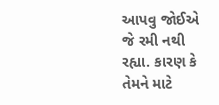આપવુ જોઈએ જે રમી નથી રહ્યા. કારણ કે તેમને માટે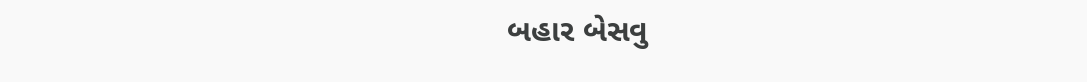બહાર બેસવુ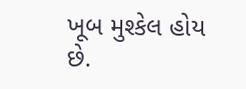ખૂબ મુશ્કેલ હોય છે.